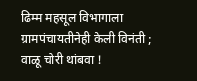ढिम्म महसूल विभागाला ग्रामपंचायतीनेही केली विनंती ; वाळू चोरी थांबवा !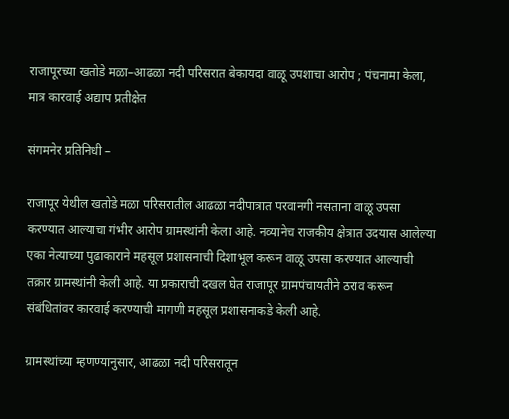राजापूरच्या खतोडे मळा–आढळा नदी परिसरात बेकायदा वाळू उपशाचा आरोप ; पंचनामा केला, मात्र कारवाई अद्याप प्रतीक्षेत

संगमनेर प्रतिनिधी –

राजापूर येथील खतोडे मळा परिसरातील आढळा नदीपात्रात परवानगी नसताना वाळू उपसा करण्यात आल्याचा गंभीर आरोप ग्रामस्थांनी केला आहे. नव्यानेच राजकीय क्षेत्रात उदयास आलेल्या एका नेत्याच्या पुढाकाराने महसूल प्रशासनाची दिशाभूल करून वाळू उपसा करण्यात आल्याची तक्रार ग्रामस्थांनी केली आहे. या प्रकाराची दखल घेत राजापूर ग्रामपंचायतीने ठराव करून संबंधितांवर कारवाई करण्याची मागणी महसूल प्रशासनाकडे केली आहे.

ग्रामस्थांच्या म्हणण्यानुसार, आढळा नदी परिसरातून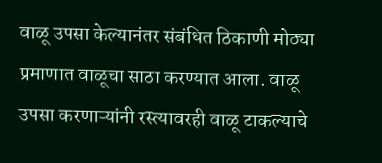वाळू उपसा केल्यानंतर संबंधित ठिकाणी मोठ्या प्रमाणात वाळूचा साठा करण्यात आला. वाळू उपसा करणाऱ्यांनी रस्त्यावरही वाळू टाकल्याचे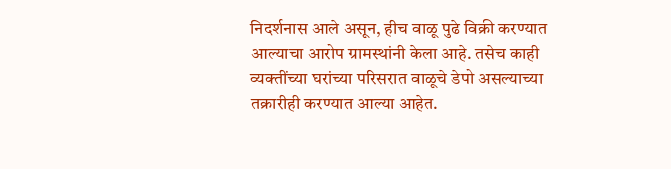निदर्शनास आले असून, हीच वाळू पुढे विक्री करण्यात आल्याचा आरोप ग्रामस्थांनी केला आहे. तसेच काही व्यक्तींच्या घरांच्या परिसरात वाळूचे डेपो असल्याच्या तक्रारीही करण्यात आल्या आहेत.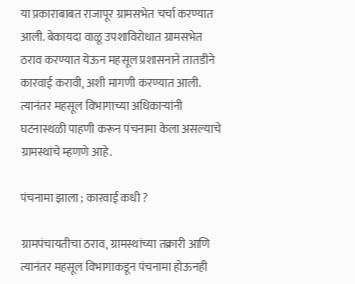या प्रकाराबाबत राजापूर ग्रामसभेत चर्चा करण्यात आली. बेकायदा वाळू उपशाविरोधात ग्रामसभेत ठराव करण्यात येऊन महसूल प्रशासनाने तातडीने कारवाई करावी, अशी मागणी करण्यात आली. त्यानंतर महसूल विभागाच्या अधिकाऱ्यांनी घटनास्थळी पाहणी करून पंचनामा केला असल्याचे ग्रामस्थांचे म्हणणे आहे.

पंचनामा झाला ; कारवाई कधी ?

ग्रामपंचायतीचा ठराव, ग्रामस्थांच्या तक्रारी आणि त्यानंतर महसूल विभागाकडून पंचनामा होऊनही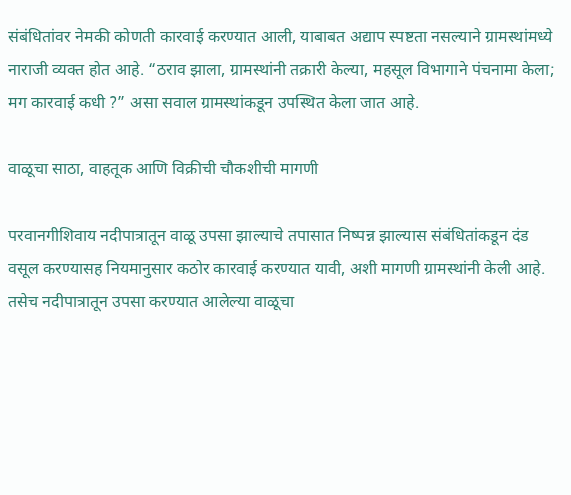संबंधितांवर नेमकी कोणती कारवाई करण्यात आली, याबाबत अद्याप स्पष्टता नसल्याने ग्रामस्थांमध्ये नाराजी व्यक्त होत आहे. “ठराव झाला, ग्रामस्थांनी तक्रारी केल्या, महसूल विभागाने पंचनामा केला; मग कारवाई कधी ?” असा सवाल ग्रामस्थांकडून उपस्थित केला जात आहे.

वाळूचा साठा, वाहतूक आणि विक्रीची चौकशीची मागणी

परवानगीशिवाय नदीपात्रातून वाळू उपसा झाल्याचे तपासात निष्पन्न झाल्यास संबंधितांकडून दंड वसूल करण्यासह नियमानुसार कठोर कारवाई करण्यात यावी, अशी मागणी ग्रामस्थांनी केली आहे. तसेच नदीपात्रातून उपसा करण्यात आलेल्या वाळूचा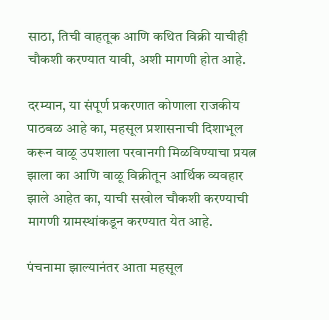साठा, तिची वाहतूक आणि कथित विक्री याचीही चौकशी करण्यात यावी, अशी मागणी होत आहे.

दरम्यान, या संपूर्ण प्रकरणात कोणाला राजकीय पाठबळ आहे का, महसूल प्रशासनाची दिशाभूल करून वाळू उपशाला परवानगी मिळविण्याचा प्रयत्न झाला का आणि वाळू विक्रीतून आर्थिक व्यवहार झाले आहेत का, याची सखोल चौकशी करण्याची मागणी ग्रामस्थांकडून करण्यात येत आहे.

पंचनामा झाल्यानंतर आता महसूल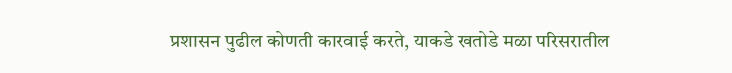प्रशासन पुढील कोणती कारवाई करते, याकडे खतोडे मळा परिसरातील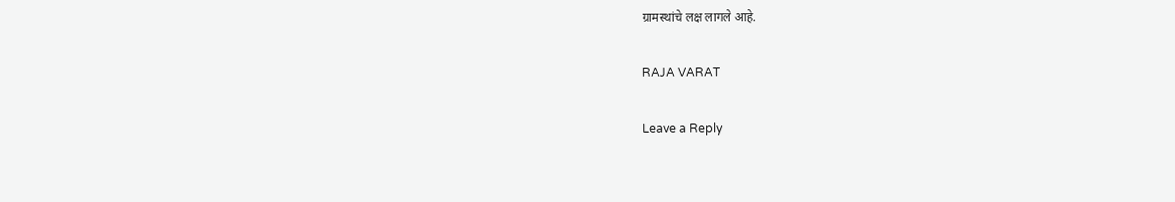ग्रामस्थांचे लक्ष लागले आहे.

RAJA VARAT

Leave a Reply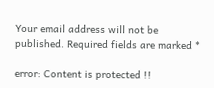Your email address will not be published. Required fields are marked *

error: Content is protected !!